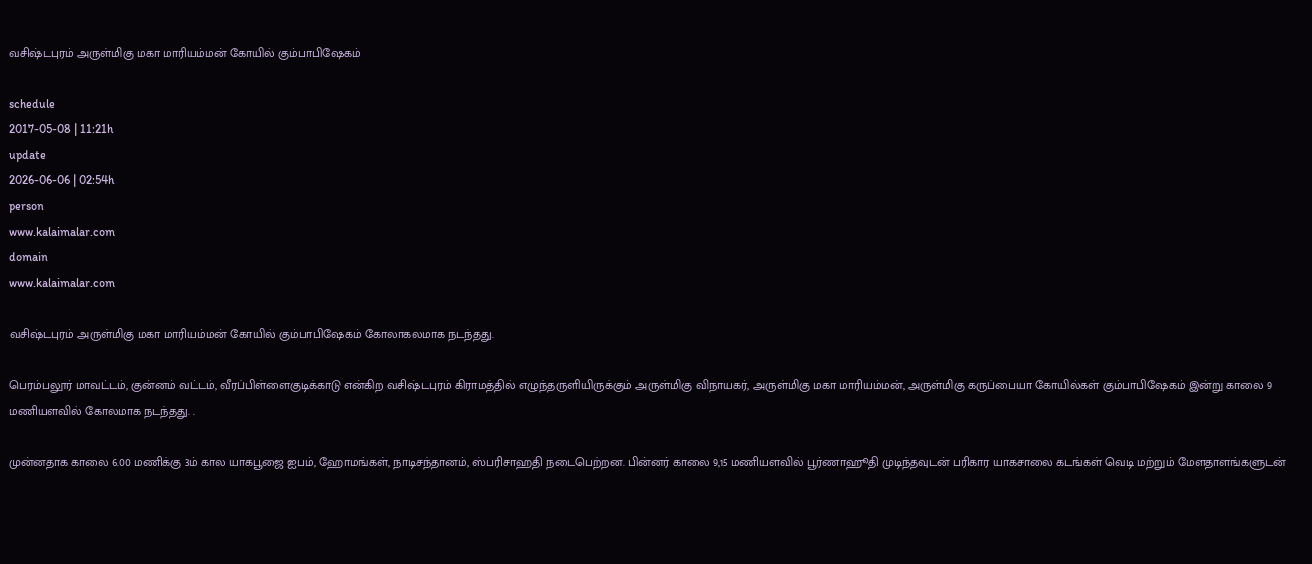வசிஷ்டபுரம் அருள்மிகு மகா மாரியம்மன் கோயில் கும்பாபிஷேகம்

schedule
2017-05-08 | 11:21h
update
2026-06-06 | 02:54h
person
www.kalaimalar.com
domain
www.kalaimalar.com

வசிஷ்டபுரம் அருள்மிகு மகா மாரியம்மன் கோயில் கும்பாபிஷேகம் கோலாகலமாக நடந்தது.

பெரம்பலூர் மாவட்டம், குன்னம் வட்டம், வீரப்பிள்ளைகுடிக்காடு என்கிற வசிஷ்டபுரம் கிராமத்தில் எழுந்தருளியிருக்கும் அருள்மிகு விநாயகர், அருள்மிகு மகா மாரியம்மன், அருள்மிகு கருப்பையா கோயில்கள் கும்பாபிஷேகம் இன்று காலை 9 மணியளவில் கோலமாக நடந்தது. .

முன்னதாக காலை 6.00 மணிக்கு 3ம் கால யாகபூஜை ஐபம், ஹோமங்கள், நாடிசந்தானம், ஸ்பரிசாஹதி நடைபெற்றன. பின்னர் காலை 9,15 மணியளவில் பூர்ணாஹூதி முடிந்தவுடன் பரிகார யாகசாலை கடங்கள் வெடி மற்றும் மேளதாளங்களுடன்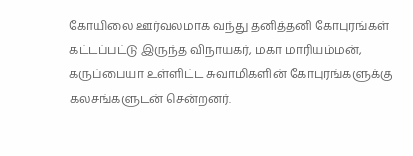கோயிலை ஊர்வலமாக வந்து தனித்தனி கோபுரங்கள் கட்டப்பட்டு இருந்த விநாயகர், மகா மாரியம்மன், கருப்பையா உள்ளிட்ட சுவாமிகளின் கோபுரங்களுக்கு கலசங்களுடன் சென்றனர்.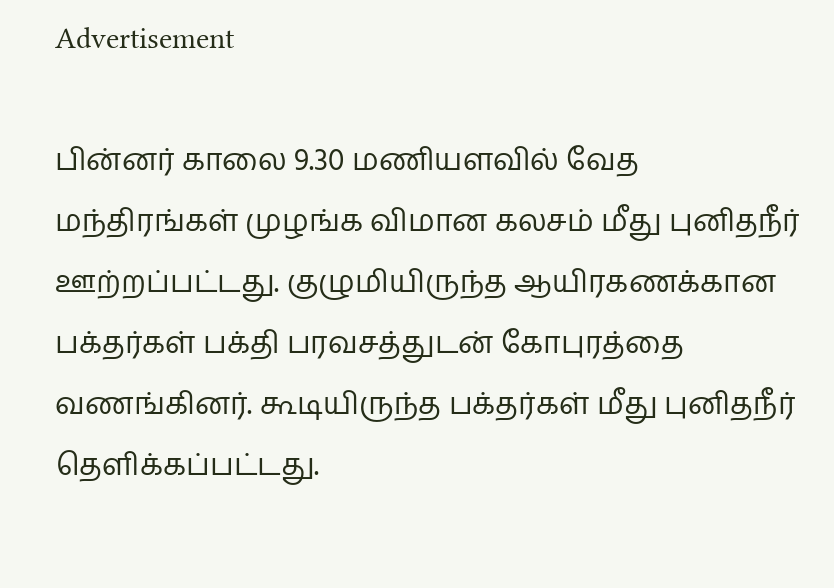Advertisement

பின்னர் காலை 9.30 மணியளவில் வேத மந்திரங்கள் முழங்க விமான கலசம் மீது புனிதநீர் ஊற்றப்பட்டது. குழுமியிருந்த ஆயிரகணக்கான பக்தர்கள் பக்தி பரவசத்துடன் கோபுரத்தை வணங்கினர். கூடியிருந்த பக்தர்கள் மீது புனிதநீர் தெளிக்கப்பட்டது.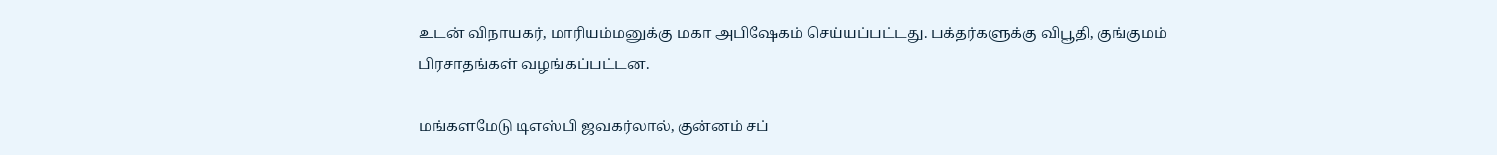உடன் விநாயகர், மாரியம்மனுக்கு மகா அபிஷேகம் செய்யப்பட்டது. பக்தர்களுக்கு விபூதி, குங்குமம் பிரசாதங்கள் வழங்கப்பட்டன.

மங்களமேடு டிஎஸ்பி ஜவகர்லால், குன்னம் சப்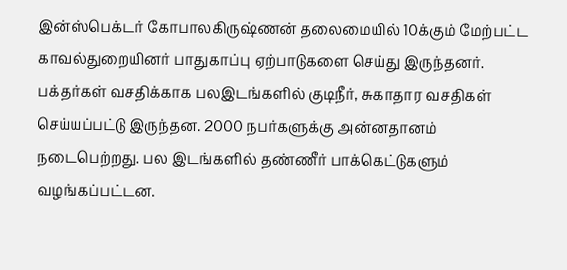இன்ஸ்பெக்டர் கோபாலகிருஷ்ணன் தலைமையில் 10க்கும் மேற்பட்ட காவல்துறையினர் பாதுகாப்பு ஏற்பாடுகளை செய்து இருந்தனர். பக்தர்கள் வசதிக்காக பலஇடங்களில் குடிநீர், சுகாதார வசதிகள் செய்யப்பட்டு இருந்தன. 2000 நபர்களுக்கு அன்னதானம் நடைபெற்றது. பல இடங்களில் தண்ணீர் பாக்கெட்டுகளும் வழங்கப்பட்டன.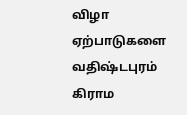விழா ஏற்பாடுகளை வதிஷ்டபுரம் கிராம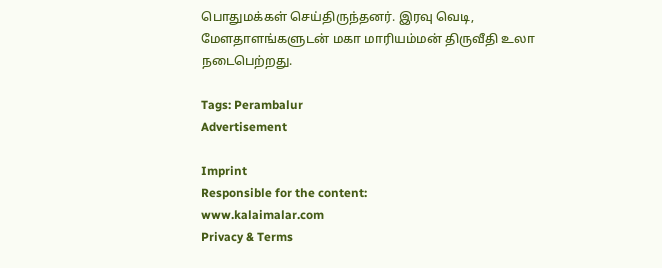பொதுமக்கள் செய்திருந்தனர். இரவு வெடி, மேளதாளங்களுடன் மகா மாரியம்மன் திருவீதி உலா நடைபெற்றது.

Tags: Perambalur
Advertisement

Imprint
Responsible for the content:
www.kalaimalar.com
Privacy & Terms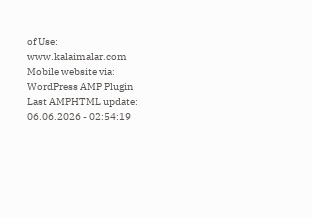of Use:
www.kalaimalar.com
Mobile website via:
WordPress AMP Plugin
Last AMPHTML update:
06.06.2026 - 02:54:19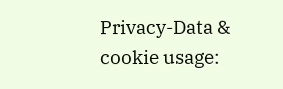Privacy-Data & cookie usage: